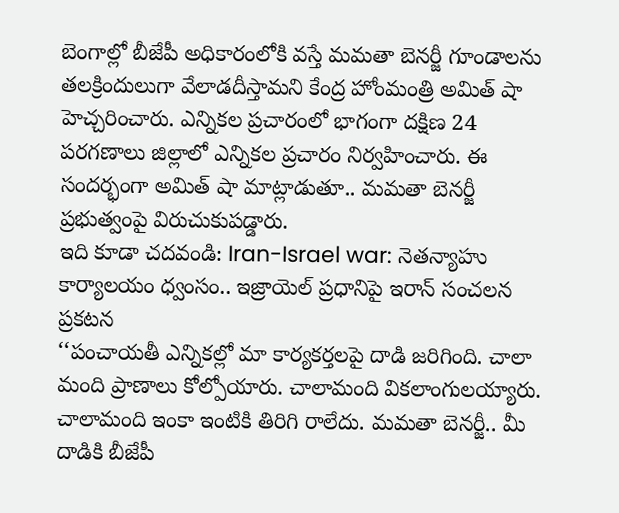బెంగాల్లో బీజేపీ అధికారంలోకి వస్తే మమతా బెనర్జీ గూండాలను తలక్రిందులుగా వేలాడదీస్తామని కేంద్ర హోంమంత్రి అమిత్ షా హెచ్చరించారు. ఎన్నికల ప్రచారంలో భాగంగా దక్షిణ 24 పరగణాలు జిల్లాలో ఎన్నికల ప్రచారం నిర్వహించారు. ఈ సందర్భంగా అమిత్ షా మాట్లాడుతూ.. మమతా బెనర్జీ ప్రభుత్వంపై విరుచుకుపడ్డారు.
ఇది కూడా చదవండి: Iran-Israel war: నెతన్యాహు కార్యాలయం ధ్వంసం.. ఇజ్రాయెల్ ప్రధానిపై ఇరాన్ సంచలన ప్రకటన
‘‘పంచాయతీ ఎన్నికల్లో మా కార్యకర్తలపై దాడి జరిగింది. చాలా మంది ప్రాణాలు కోల్పోయారు. చాలామంది వికలాంగులయ్యారు. చాలామంది ఇంకా ఇంటికి తిరిగి రాలేదు. మమతా బెనర్జీ.. మీ దాడికి బీజేపీ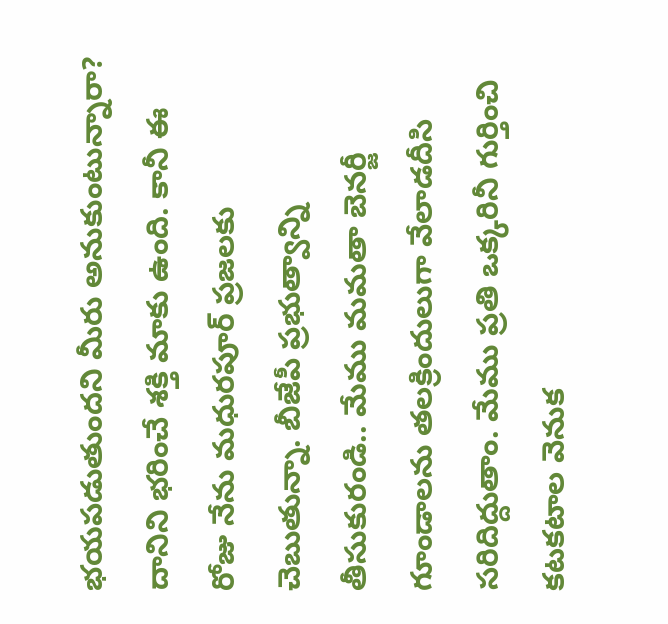భయపడుతుందని మీరు అనుకుంటున్నారా? దానిని భరించే శక్తి మాకు ఉంది. కానీ ఈ రోజు నేను మధురపూర్ ప్రజలకు చెబుతున్నా. బీజేపీ ప్రభుత్వాన్ని తీసుకురండి.. మేము మమతా బెనర్జీ గూండాలను తలక్రిందులుగా వేలాడదీసి సరిదిద్దుతాం. మేము ప్రతి ఒక్కరినీ గుర్తించి కటకటాల వెనుక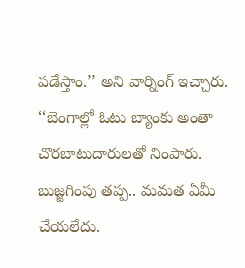పడేస్తాం.’’ అని వార్నింగ్ ఇచ్చారు.
‘‘బెంగాల్లో ఓటు బ్యాంకు అంతా చొరబాటుదారులతో నింపారు. బుజ్జగింపు తప్ప.. మమత ఏమీ చేయలేదు.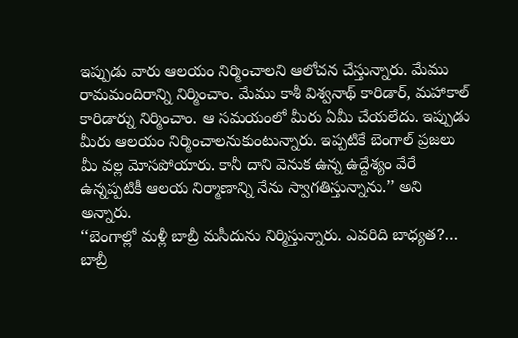ఇప్పుడు వారు ఆలయం నిర్మించాలని ఆలోచన చేస్తున్నారు. మేము రామమందిరాన్ని నిర్మించాం. మేము కాశీ విశ్వనాథ్ కారిడార్, మహాకాల్ కారిడార్ను నిర్మించాం. ఆ సమయంలో మీరు ఏమీ చేయలేదు. ఇప్పుడు మీరు ఆలయం నిర్మించాలనుకుంటున్నారు. ఇప్పటికే బెంగాల్ ప్రజలు మీ వల్ల మోసపోయారు. కానీ దాని వెనుక ఉన్న ఉద్దేశ్యం వేరే ఉన్నప్పటికీ ఆలయ నిర్మాణాన్ని నేను స్వాగతిస్తున్నాను.’’ అని అన్నారు.
‘‘బెంగాల్లో మళ్లీ బాబ్రీ మసీదును నిర్మిస్తున్నారు. ఎవరిది బాధ్యత?… బాబ్రీ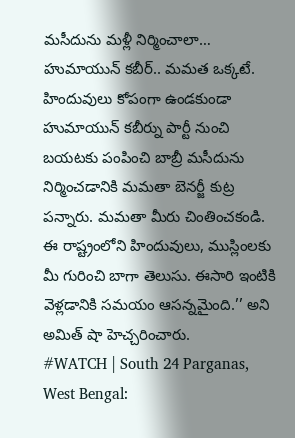మసీదును మళ్లీ నిర్మించాలా… హుమాయున్ కబీర్.. మమత ఒక్కటే. హిందువులు కోపంగా ఉండకుండా హుమాయున్ కబీర్ను పార్టీ నుంచి బయటకు పంపించి బాబ్రీ మసీదును నిర్మించడానికి మమతా బెనర్జీ కుట్ర పన్నారు. మమతా మీరు చింతించకండి. ఈ రాష్ట్రంలోని హిందువులు, ముస్లింలకు మీ గురించి బాగా తెలుసు. ఈసారి ఇంటికి వెళ్లడానికి సమయం ఆసన్నమైంది.’’ అని అమిత్ షా హెచ్చరించారు.
#WATCH | South 24 Parganas, West Bengal: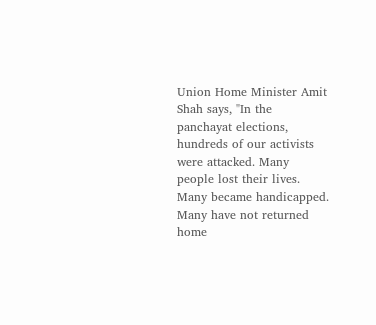Union Home Minister Amit Shah says, "In the panchayat elections, hundreds of our activists were attacked. Many people lost their lives. Many became handicapped. Many have not returned home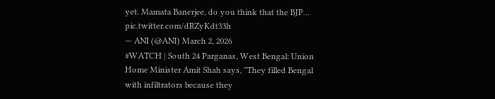yet. Mamata Banerjee, do you think that the BJP… pic.twitter.com/dRZyKdt33h
— ANI (@ANI) March 2, 2026
#WATCH | South 24 Parganas, West Bengal: Union Home Minister Amit Shah says, "They filled Bengal with infiltrators because they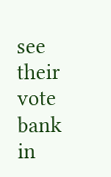see their vote bank in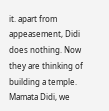it. apart from appeasement, Didi does nothing. Now they are thinking of building a temple. Mamata Didi, we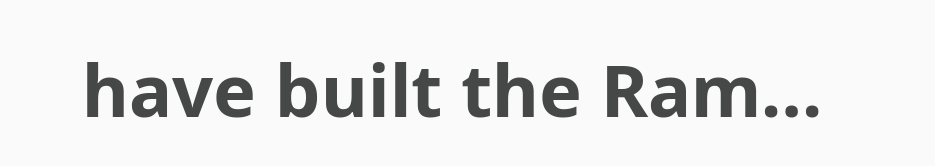have built the Ram…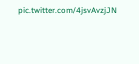pic.twitter.com/4jsvAvzjJN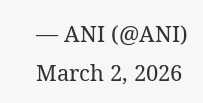— ANI (@ANI) March 2, 2026